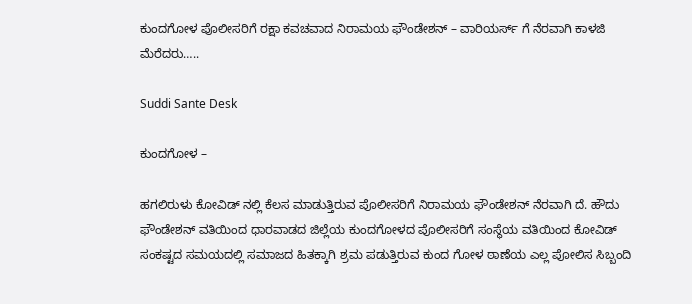ಕುಂದಗೋಳ ಪೊಲೀಸರಿಗೆ ರಕ್ಷಾ ಕವಚವಾದ ನಿರಾಮಯ ಫೌಂಡೇಶನ್ – ವಾರಿಯರ್ಸ್‌ ಗೆ ನೆರವಾಗಿ ಕಾಳಜಿ ಮೆರೆದರು…..

Suddi Sante Desk

ಕುಂದಗೋಳ –

ಹಗಲಿರುಳು ಕೋವಿಡ್ ನಲ್ಲಿ ಕೆಲಸ ಮಾಡುತ್ತಿರುವ ಪೊಲೀಸರಿಗೆ ನಿರಾಮಯ ಫೌಂಡೇಶನ್ ನೆರವಾಗಿ ದೆ‌‌. ಹೌದು ಫೌಂಡೇಶನ್ ವತಿಯಿಂದ ಧಾರವಾಡದ ಜಿಲ್ಲೆಯ ಕುಂದಗೋಳದ ಪೊಲೀಸರಿಗೆ ಸಂಸ್ಥೆಯ ವತಿಯಿಂದ ಕೋವಿಡ್ ಸಂಕಷ್ಟದ ಸಮಯದಲ್ಲಿ ಸಮಾಜದ ಹಿತಕ್ಕಾಗಿ ಶ್ರಮ ಪಡುತ್ತಿರುವ ಕುಂದ ಗೋಳ ಠಾಣೆಯ ಎಲ್ಲ ಪೋಲಿಸ ಸಿಬ್ಬಂದಿ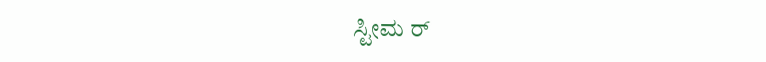ಸ್ಟೀಮ ರ್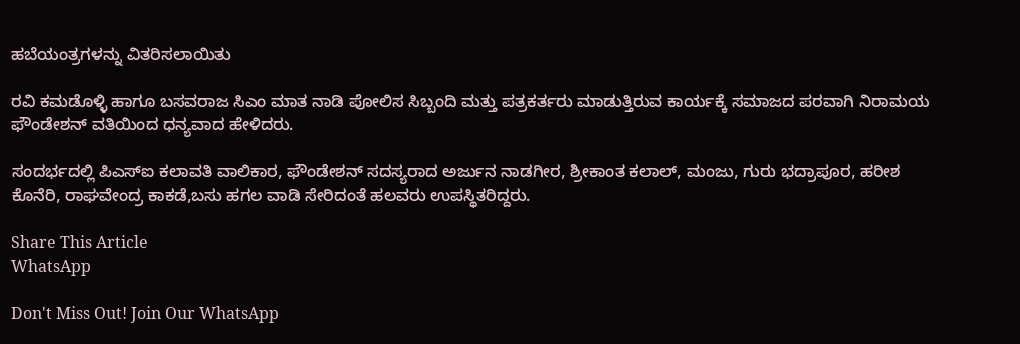ಹಬೆಯಂತ್ರಗಳನ್ನು ವಿತರಿಸಲಾಯಿತು

ರವಿ ಕಮಡೊಳ್ಳಿ ಹಾಗೂ ಬಸವರಾಜ ಸಿಎಂ ಮಾತ ನಾಡಿ ಪೋಲಿಸ ಸಿಬ್ಬಂದಿ ಮತ್ತು ಪತ್ರಕರ್ತರು ಮಾಡುತ್ತಿರುವ ಕಾರ್ಯಕ್ಕೆ ಸಮಾಜದ ಪರವಾಗಿ ನಿರಾಮಯ ಫೌಂಡೇಶನ್ ವತಿಯಿಂದ ಧನ್ಯವಾದ ಹೇಳಿದರು‌.

ಸಂದರ್ಭದಲ್ಲಿ ಪಿಎಸ್ಐ ಕಲಾವತಿ ವಾಲಿಕಾರ, ಫೌಂಡೇಶನ್ ಸದಸ್ಯರಾದ ಅರ್ಜುನ ನಾಡಗೀರ, ಶ್ರೀಕಾಂತ ಕಲಾಲ್, ಮಂಜು, ಗುರು ಭದ್ರಾಪೂರ, ಹರೀಶ ಕೊನೆರಿ, ರಾಘವೇಂದ್ರ ಕಾಕಡೆ,ಬಸು ಹಗಲ ವಾಡಿ ಸೇರಿದಂತೆ ಹಲವರು ಉಪಸ್ಥಿತರಿದ್ದರು.

Share This Article
WhatsApp

Don't Miss Out! Join Our WhatsApp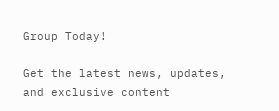Group Today!

Get the latest news, updates, and exclusive content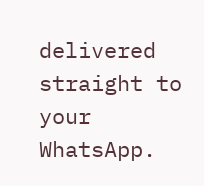delivered straight to your WhatsApp.